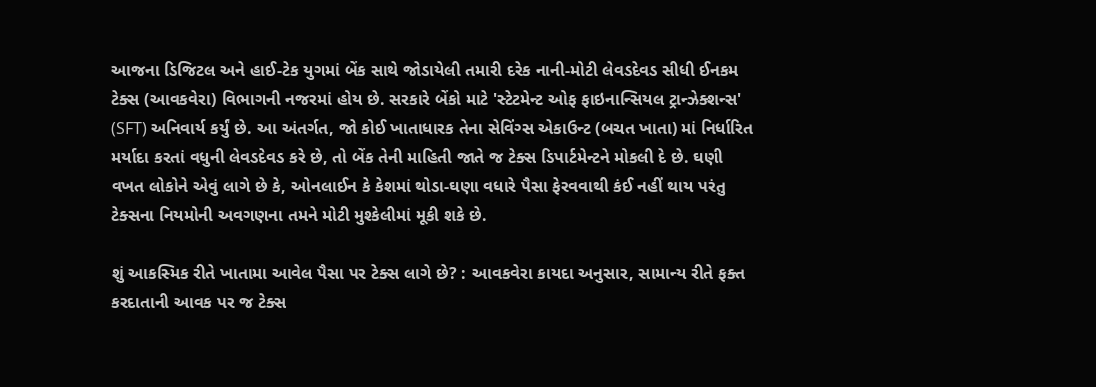આજના ડિજિટલ અને હાઈ-ટેક યુગમાં બેંક સાથે જોડાયેલી તમારી દરેક નાની-મોટી લેવડદેવડ સીધી ઈનકમ ટેક્સ (આવકવેરા) વિભાગની નજરમાં હોય છે. સરકારે બેંકો માટે 'સ્ટેટમેન્ટ ઓફ ફાઇનાન્સિયલ ટ્રાન્ઝેક્શન્સ' (SFT) અનિવાર્ય કર્યું છે. આ અંતર્ગત, જો કોઈ ખાતાધારક તેના સેવિંગ્સ એકાઉન્ટ (બચત ખાતા) માં નિર્ધારિત મર્યાદા કરતાં વધુની લેવડદેવડ કરે છે, તો બેંક તેની માહિતી જાતે જ ટેક્સ ડિપાર્ટમેન્ટને મોકલી દે છે. ઘણી વખત લોકોને એવું લાગે છે કે, ઓનલાઈન કે કેશમાં થોડા-ઘણા વધારે પૈસા ફેરવવાથી કંઈ નહીં થાય પરંતુ ટેક્સના નિયમોની અવગણના તમને મોટી મુશ્કેલીમાં મૂકી શકે છે.

શું આકસ્મિક રીતે ખાતામા આવેલ પૈસા પર ટેક્સ લાગે છે? : આવકવેરા કાયદા અનુસાર, સામાન્ય રીતે ફક્ત કરદાતાની આવક પર જ ટેક્સ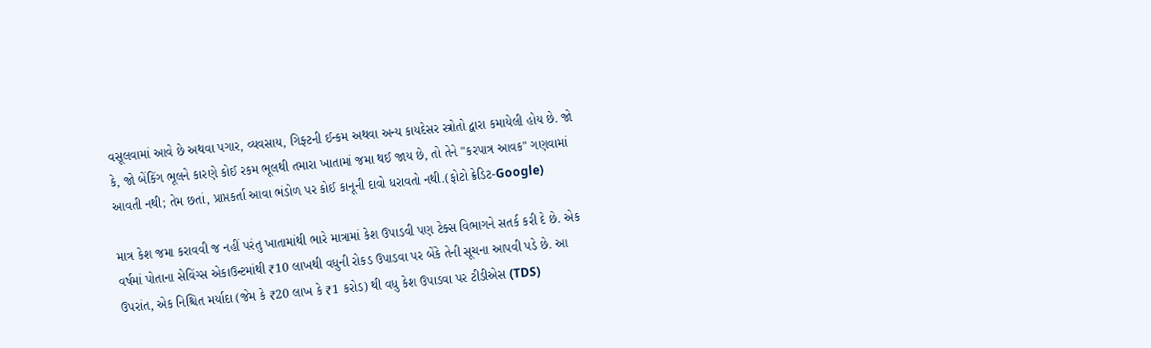વસૂલવામાં આવે છે અથવા પગાર, વ્યવસાય, ગિફ્ટની ઈન્કમ અથવા અન્ય કાયદેસર સ્ત્રોતો દ્વારા કમાયેલી હોય છે. જો કે, જો બેંકિંગ ભૂલને કારણે કોઈ રકમ ભૂલથી તમારા ખાતામાં જમા થઈ જાય છે, તો તેને "કરપાત્ર આવક" ગણવામાં આવતી નથી; તેમ છતાં, પ્રાપ્તકર્તા આવા ભંડોળ પર કોઈ કાનૂની દાવો ધરાવતો નથી.(ફોટો ક્રેડિટ-Google)

માત્ર કેશ જમા કરાવવી જ નહીં પરંતુ ખાતામાંથી ભારે માત્રામાં કેશ ઉપાડવી પણ ટેક્સ વિભાગને સતર્ક કરી દે છે. એક વર્ષમાં પોતાના સેવિંગ્સ એકાઉન્ટમાંથી ₹10 લાખથી વધુની રોકડ ઉપાડવા પર બેંકે તેની સૂચના આપવી પડે છે. આ ઉપરાંત, એક નિશ્ચિત મર્યાદા (જેમ કે ₹20 લાખ કે ₹1 કરોડ) થી વધુ કેશ ઉપાડવા પર ટીડીએસ (TDS)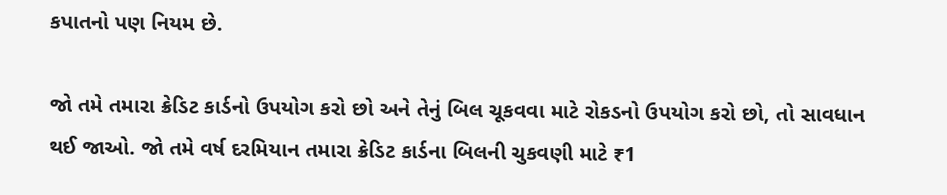કપાતનો પણ નિયમ છે.

જો તમે તમારા ક્રેડિટ કાર્ડનો ઉપયોગ કરો છો અને તેનું બિલ ચૂકવવા માટે રોકડનો ઉપયોગ કરો છો, તો સાવધાન થઈ જાઓ. જો તમે વર્ષ દરમિયાન તમારા ક્રેડિટ કાર્ડના બિલની ચુકવણી માટે ₹1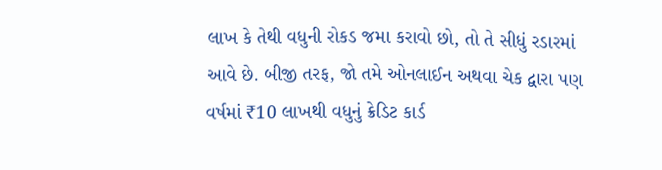લાખ કે તેથી વધુની રોકડ જમા કરાવો છો, તો તે સીધું રડારમાં આવે છે. બીજી તરફ, જો તમે ઓનલાઈન અથવા ચેક દ્વારા પણ વર્ષમાં ₹10 લાખથી વધુનું ક્રેડિટ કાર્ડ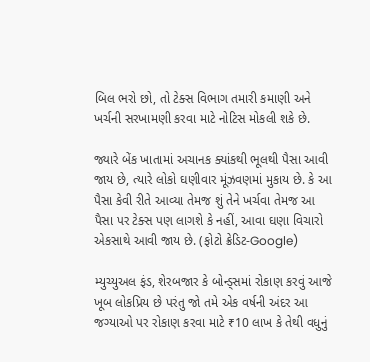બિલ ભરો છો, તો ટેક્સ વિભાગ તમારી કમાણી અને ખર્ચની સરખામણી કરવા માટે નોટિસ મોકલી શકે છે.

જ્યારે બેંક ખાતામાં અચાનક ક્યાંકથી ભૂલથી પૈસા આવી જાય છે, ત્યારે લોકો ઘણીવાર મૂંઝવણમાં મુકાય છે. કે આ પૈસા કેવી રીતે આવ્યા તેમજ શું તેને ખર્ચવા તેમજ આ પૈસા પર ટેક્સ પણ લાગશે કે નહીં, આવા ઘણા વિચારો એકસાથે આવી જાય છે. (ફોટો ક્રેડિટ-Google)

મ્યુચ્યુઅલ ફંડ, શેરબજાર કે બોન્ડ્સમાં રોકાણ કરવું આજે ખૂબ લોકપ્રિય છે પરંતુ જો તમે એક વર્ષની અંદર આ જગ્યાઓ પર રોકાણ કરવા માટે ₹10 લાખ કે તેથી વધુનું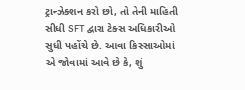ટ્રાન્ઝેક્શન કરો છો, તો તેની માહિતી સીધી SFT દ્વારા ટેક્સ અધિકારીઓ સુધી પહોંચે છે. આવા કિસ્સાઓમાં એ જોવામાં આવે છે કે, શું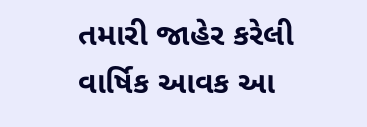તમારી જાહેર કરેલી વાર્ષિક આવક આ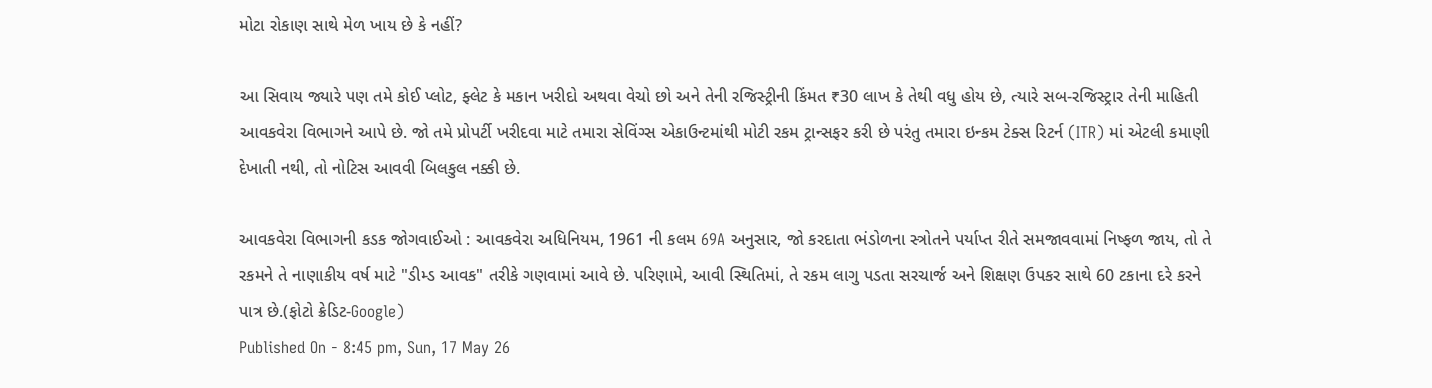મોટા રોકાણ સાથે મેળ ખાય છે કે નહીં?

આ સિવાય જ્યારે પણ તમે કોઈ પ્લોટ, ફ્લેટ કે મકાન ખરીદો અથવા વેચો છો અને તેની રજિસ્ટ્રીની કિંમત ₹30 લાખ કે તેથી વધુ હોય છે, ત્યારે સબ-રજિસ્ટ્રાર તેની માહિતી આવકવેરા વિભાગને આપે છે. જો તમે પ્રોપર્ટી ખરીદવા માટે તમારા સેવિંગ્સ એકાઉન્ટમાંથી મોટી રકમ ટ્રાન્સફર કરી છે પરંતુ તમારા ઇન્કમ ટેક્સ રિટર્ન (ITR) માં એટલી કમાણી દેખાતી નથી, તો નોટિસ આવવી બિલકુલ નક્કી છે.

આવકવેરા વિભાગની કડક જોગવાઈઓ : આવકવેરા અધિનિયમ, 1961 ની કલમ 69A અનુસાર, જો કરદાતા ભંડોળના સ્ત્રોતને પર્યાપ્ત રીતે સમજાવવામાં નિષ્ફળ જાય, તો તે રકમને તે નાણાકીય વર્ષ માટે "ડીમ્ડ આવક" તરીકે ગણવામાં આવે છે. પરિણામે, આવી સ્થિતિમાં, તે રકમ લાગુ પડતા સરચાર્જ અને શિક્ષણ ઉપકર સાથે 60 ટકાના દરે કરને પાત્ર છે.(ફોટો ક્રેડિટ-Google)
Published On - 8:45 pm, Sun, 17 May 26